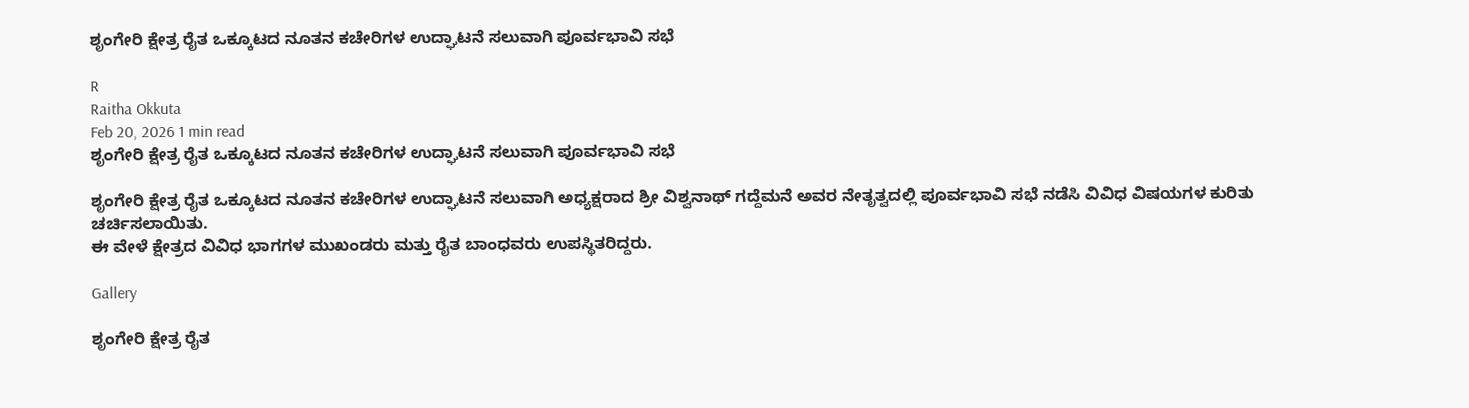ಶೃಂಗೇರಿ ಕ್ಷೇತ್ರ ರೈತ ಒಕ್ಕೂಟದ ನೂತನ ಕಚೇರಿಗಳ ಉದ್ಘಾಟನೆ ಸಲುವಾಗಿ ಪೂರ್ವಭಾವಿ ಸಭೆ

R
Raitha Okkuta
Feb 20, 2026 1 min read
ಶೃಂಗೇರಿ ಕ್ಷೇತ್ರ ರೈತ ಒಕ್ಕೂಟದ ನೂತನ ಕಚೇರಿಗಳ ಉದ್ಘಾಟನೆ ಸಲುವಾಗಿ ಪೂರ್ವಭಾವಿ ಸಭೆ

ಶೃಂಗೇರಿ ಕ್ಷೇತ್ರ ರೈತ ಒಕ್ಕೂಟದ ನೂತನ ಕಚೇರಿಗಳ ಉದ್ಘಾಟನೆ ಸಲುವಾಗಿ ಅಧ್ಯಕ್ಷರಾದ ಶ್ರೀ ವಿಶ್ವನಾಥ್ ಗದ್ದೆಮನೆ ಅವರ ನೇತೃತ್ವದಲ್ಲಿ ಪೂರ್ವಭಾವಿ ಸಭೆ ನಡೆಸಿ ವಿವಿಧ ವಿಷಯಗಳ ಕುರಿತು ಚರ್ಚಿಸಲಾಯಿತು.
ಈ ವೇಳೆ ಕ್ಷೇತ್ರದ ವಿವಿಧ ಭಾಗಗಳ ಮುಖಂಡರು ಮತ್ತು ರೈತ ಬಾಂಧವರು ಉಪಸ್ಥಿತರಿದ್ದರು.

Gallery

ಶೃಂಗೇರಿ ಕ್ಷೇತ್ರ ರೈತ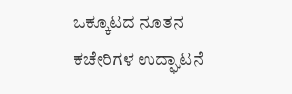ಒಕ್ಕೂಟದ ನೂತನ ಕಚೇರಿಗಳ ಉದ್ಘಾಟನೆ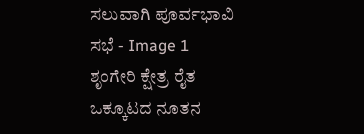ಸಲುವಾಗಿ ಪೂರ್ವಭಾವಿ ಸಭೆ - Image 1
ಶೃಂಗೇರಿ ಕ್ಷೇತ್ರ ರೈತ ಒಕ್ಕೂಟದ ನೂತನ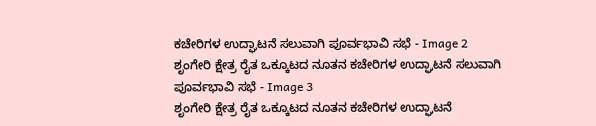ಕಚೇರಿಗಳ ಉದ್ಘಾಟನೆ ಸಲುವಾಗಿ ಪೂರ್ವಭಾವಿ ಸಭೆ - Image 2
ಶೃಂಗೇರಿ ಕ್ಷೇತ್ರ ರೈತ ಒಕ್ಕೂಟದ ನೂತನ ಕಚೇರಿಗಳ ಉದ್ಘಾಟನೆ ಸಲುವಾಗಿ ಪೂರ್ವಭಾವಿ ಸಭೆ - Image 3
ಶೃಂಗೇರಿ ಕ್ಷೇತ್ರ ರೈತ ಒಕ್ಕೂಟದ ನೂತನ ಕಚೇರಿಗಳ ಉದ್ಘಾಟನೆ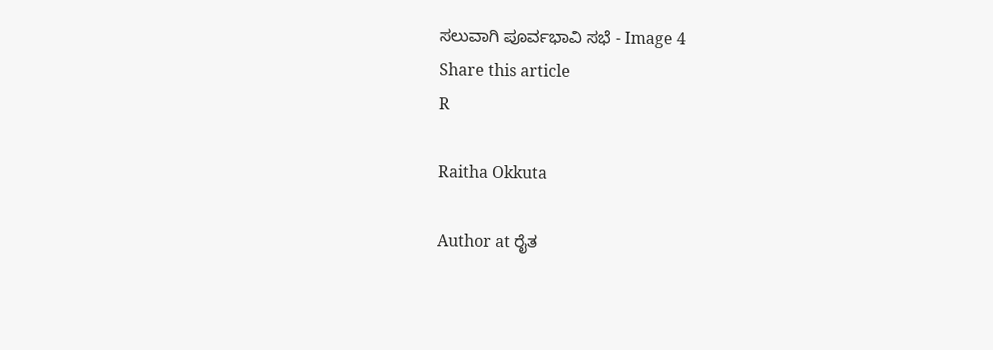ಸಲುವಾಗಿ ಪೂರ್ವಭಾವಿ ಸಭೆ - Image 4
Share this article
R

Raitha Okkuta

Author at ರೈತ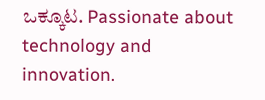ಒಕ್ಕೂಟ. Passionate about technology and innovation.